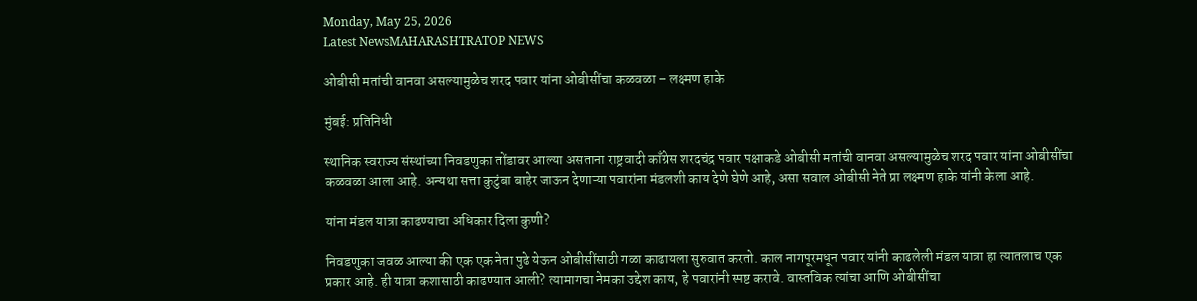Monday, May 25, 2026
Latest NewsMAHARASHTRATOP NEWS

ओबीसी मतांची वानवा असल्यामुळेच शरद पवार यांना ओबीसींचा कळवळा – लक्ष्मण हाके

मुंबई: प्रतिनिधी

स्थानिक स्वराज्य संस्थांच्या निवडणुका तोंडावर आल्या असताना राष्ट्रवादी काँग्रेस शरदचंद्र पवार पक्षाकडे ओबीसी मतांची वानवा असल्यामुळेच शरद पवार यांना ओबीसींचा कळवळा आला आहे. अन्यथा सत्ता कुटुंबा बाहेर जाऊन देणाऱ्या पवारांना मंडलशी काय देणे घेणे आहे, असा सवाल ओबीसी नेते प्रा लक्ष्मण हाके यांनी केला आहे.

यांना मंडल यात्रा काढण्याचा अधिकार दिला कुणी?

निवडणुका जवळ आल्या की एक एक नेता पुढे येऊन ओबीसींसाठी गळा काढायला सुरुवात करतो. काल नागपूरमधून पवार यांनी काढलेली मंडल यात्रा हा त्यातलाच एक प्रकार आहे. ही यात्रा कशासाठी काढण्यात आली? त्यामागचा नेमका उद्देश काय, हे पवारांनी स्पष्ट करावे. वास्तविक त्यांचा आणि ओबीसींचा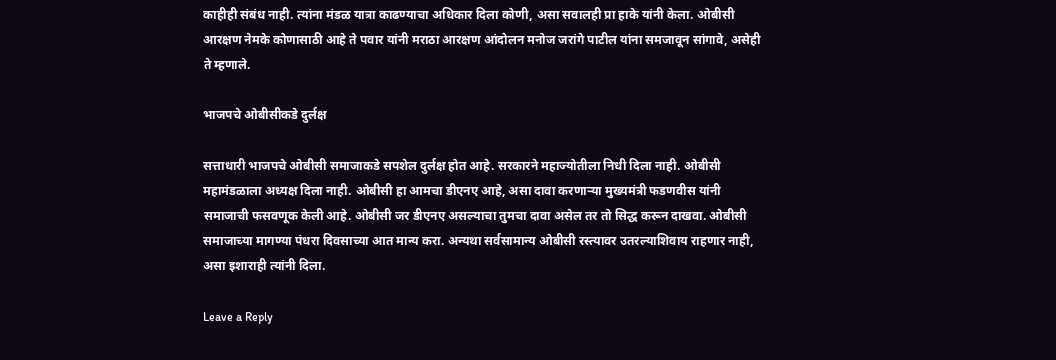काहीही संबंध नाही. त्यांना मंडळ यात्रा काढण्याचा अधिकार दिला कोणी, असा सवालही प्रा हाके यांनी केला. ओबीसी आरक्षण नेमके कोणासाठी आहे ते पवार यांनी मराठा आरक्षण आंदोलन मनोज जरांगे पाटील यांना समजावून सांगावे, असेही ते म्हणाले.

भाजपचे ओबीसीकडे दुर्लक्ष

सत्ताधारी भाजपचे ओबीसी समाजाकडे सपशेल दुर्लक्ष होत आहे. सरकारने महाज्योतीला निधी दिला नाही. ओबीसी महामंडळाला अध्यक्ष दिला नाही. ओबीसी हा आमचा डीएनए आहे, असा दावा करणाऱ्या मुख्यमंत्री फडणवीस यांनी समाजाची फसवणूक केली आहे. ओबीसी जर डीएनए असल्याचा तुमचा दावा असेल तर तो सिद्ध करून दाखवा. ओबीसी समाजाच्या मागण्या पंधरा दिवसाच्या आत मान्य करा. अन्यथा सर्वसामान्य ओबीसी रस्त्यावर उतरल्याशिवाय राहणार नाही, असा इशाराही त्यांनी दिला.

Leave a Reply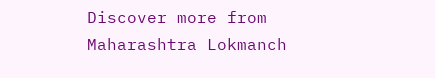Discover more from Maharashtra Lokmanch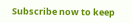Subscribe now to keep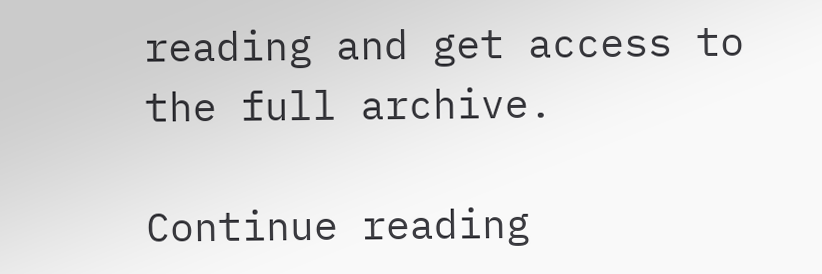reading and get access to the full archive.

Continue reading